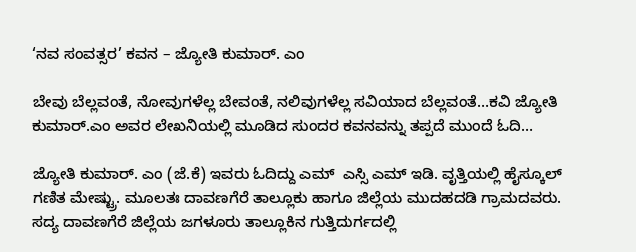‘ನವ ಸಂವತ್ಸರ’ ಕವನ – ಜ್ಯೋತಿ ಕುಮಾರ್. ಎಂ

ಬೇವು ಬೆಲ್ಲವಂತೆ, ನೋವುಗಳೆಲ್ಲ ಬೇವಂತೆ, ನಲಿವುಗಳೆಲ್ಲ ಸವಿಯಾದ ಬೆಲ್ಲವಂತೆ…ಕವಿ ಜ್ಯೋತಿ ಕುಮಾರ್.ಎಂ ಅವರ ಲೇಖನಿಯಲ್ಲಿ ಮೂಡಿದ ಸುಂದರ ಕವನವನ್ನು ತಪ್ಪದೆ ಮುಂದೆ ಓದಿ…

ಜ್ಯೋತಿ ಕುಮಾರ್. ಎಂ (ಜೆ.ಕೆ) ಇವರು ಓದಿದ್ದು ಎಮ್  ಎಸ್ಸಿ ಎಮ್ ಇಡಿ. ವೃತ್ತಿಯಲ್ಲಿ ಹೈಸ್ಕೂಲ್ ಗಣಿತ ಮೇಷ್ಟ್ರು. ಮೂಲತಃ ದಾವಣಗೆರೆ ತಾಲ್ಲೂಕು ಹಾಗೂ ಜಿಲ್ಲೆಯ ಮುದಹದಡಿ ಗ್ರಾಮದವರು. ಸದ್ಯ ದಾವಣಗೆರೆ ಜಿಲ್ಲೆಯ ಜಗಳೂರು ತಾಲ್ಲೂಕಿನ ಗುತ್ತಿದುರ್ಗದಲ್ಲಿ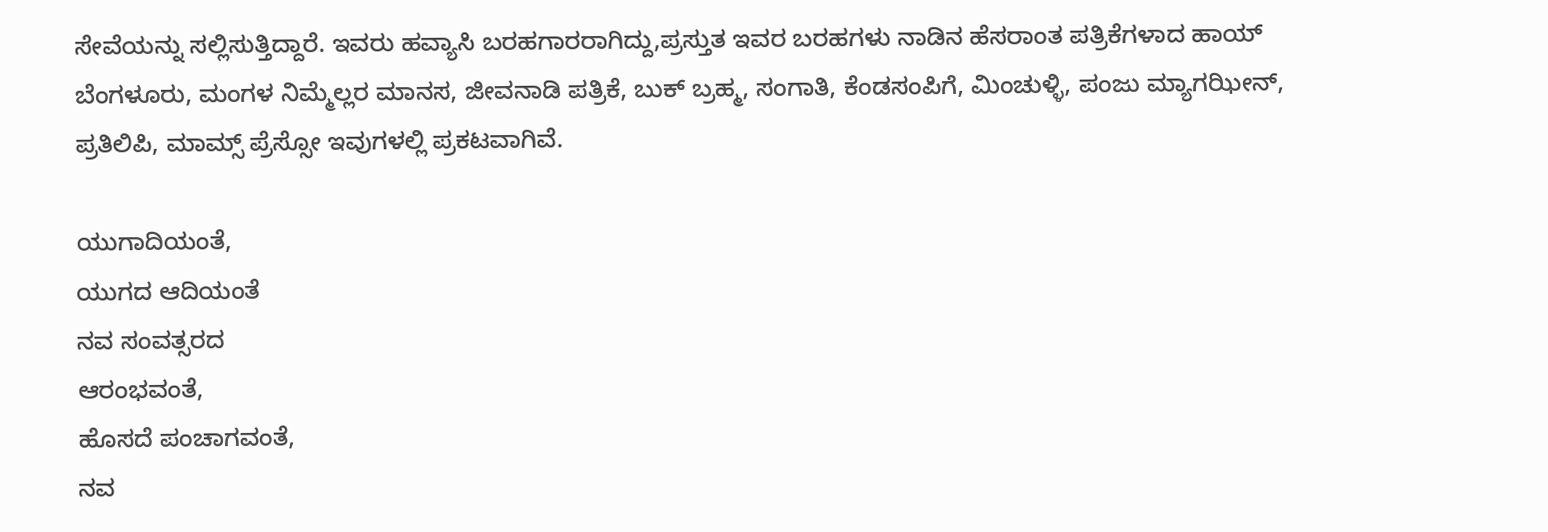ಸೇವೆಯನ್ನು ಸಲ್ಲಿಸುತ್ತಿದ್ದಾರೆ. ಇವರು ಹವ್ಯಾಸಿ ಬರಹಗಾರರಾಗಿದ್ದು,ಪ್ರಸ್ತುತ ಇವರ ಬರಹಗಳು ನಾಡಿನ ಹೆಸರಾಂತ ಪತ್ರಿಕೆಗಳಾದ ಹಾಯ್ ಬೆಂಗಳೂರು, ಮಂಗಳ ನಿಮ್ಮೆಲ್ಲರ ಮಾನಸ, ಜೀವನಾಡಿ ಪತ್ರಿಕೆ, ಬುಕ್ ಬ್ರಹ್ಮ, ಸಂಗಾತಿ, ಕೆಂಡಸಂಪಿಗೆ, ಮಿಂಚುಳ್ಳಿ, ಪಂಜು ಮ್ಯಾಗಝೀನ್, ಪ್ರತಿಲಿಪಿ, ಮಾಮ್ಸ್ ಪ್ರೆಸ್ಸೋ ಇವುಗಳಲ್ಲಿ ಪ್ರಕಟವಾಗಿವೆ.

ಯುಗಾದಿಯಂತೆ,
ಯುಗದ ಆದಿಯಂತೆ
ನವ ಸಂವತ್ಸರದ
ಆರಂಭವಂತೆ,
ಹೊಸದೆ ಪಂಚಾಗವಂತೆ,
ನವ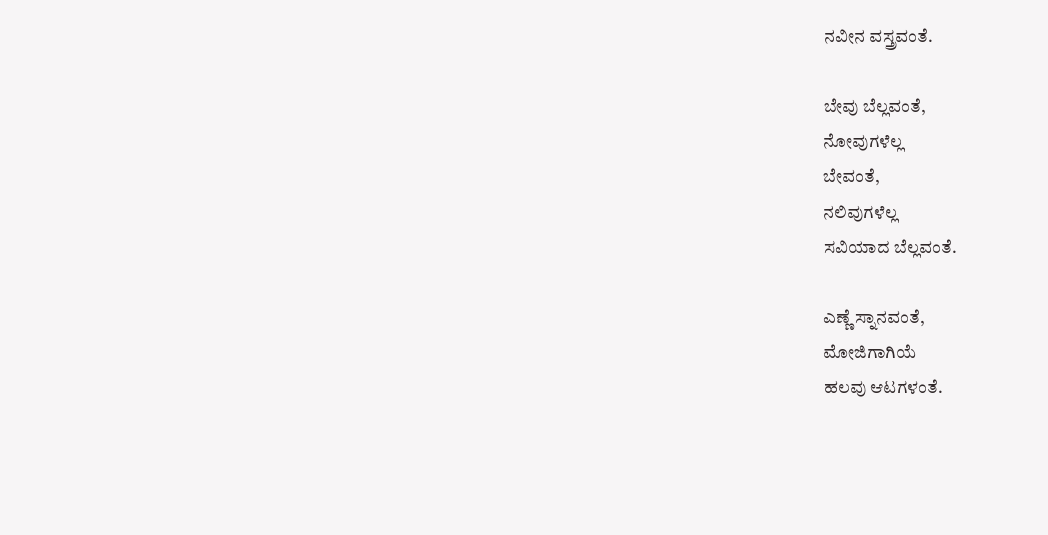ನವೀನ ವಸ್ತ್ರವಂತೆ.

ಬೇವು ಬೆಲ್ಲವಂತೆ,
ನೋವುಗಳೆಲ್ಲ
ಬೇವಂತೆ,
ನಲಿವುಗಳೆಲ್ಲ
ಸವಿಯಾದ ಬೆಲ್ಲವಂತೆ.

ಎಣ್ಣೆ ಸ್ನಾನವಂತೆ,
ಮೋಜಿಗಾಗಿಯೆ
ಹಲವು ಆಟಗಳಂತೆ.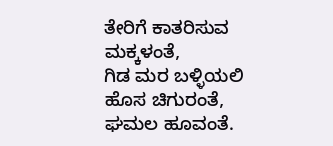ತೇರಿಗೆ ಕಾತರಿಸುವ
ಮಕ್ಕಳಂತೆ,
ಗಿಡ ಮರ ಬಳ್ಳಿಯಲಿ
ಹೊಸ ಚಿಗುರಂತೆ,
ಘಮಲ ಹೂವಂತೆ.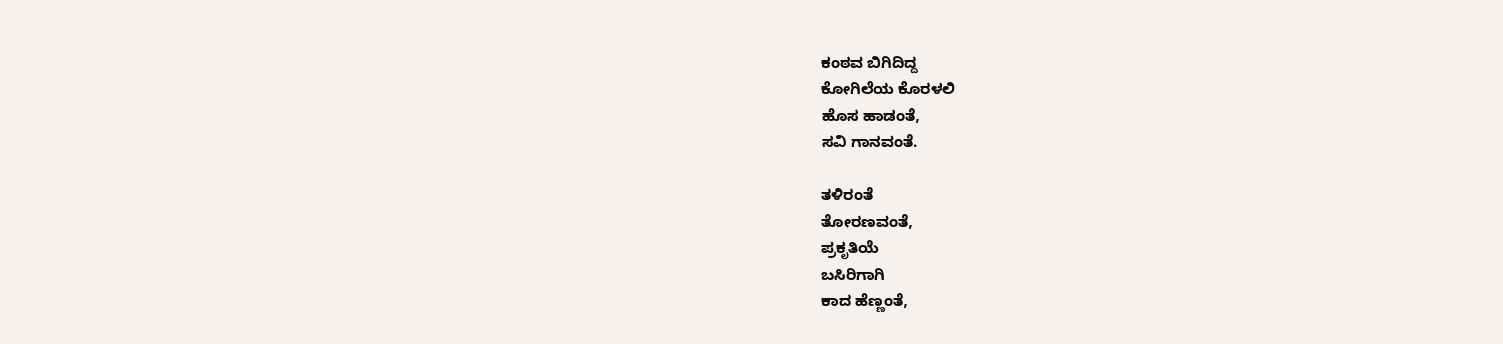ಕಂಠವ ಬಿಗಿದಿದ್ದ
ಕೋಗಿಲೆಯ ಕೊರಳಲಿ
ಹೊಸ ಹಾಡಂತೆ,
ಸವಿ ಗಾನವಂತೆ.

ತಳಿರಂತೆ
ತೋರಣವಂತೆ,
ಪ್ರಕೃತಿಯೆ
ಬಸಿರಿಗಾಗಿ
ಕಾದ ಹೆಣ್ಣಂತೆ,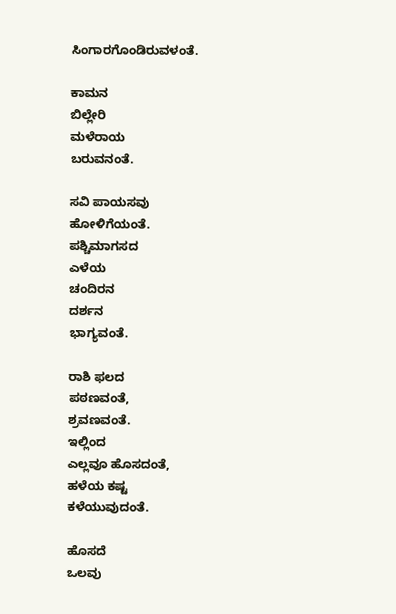ಸಿಂಗಾರಗೊಂಡಿರುವಳಂತೆ.

ಕಾಮನ
ಬಿಲ್ಲೇರಿ
ಮಳೆರಾಯ
ಬರುವನಂತೆ.

ಸವಿ ಪಾಯಸವು
ಹೋಳಿಗೆಯಂತೆ.
ಪಶ್ಚಿಮಾಗಸದ
ಎಳೆಯ
ಚಂದಿರನ
ದರ್ಶನ
ಭಾಗ್ಯವಂತೆ.

ರಾಶಿ ಫಲದ
ಪಠಣವಂತೆ,
ಶ್ರವಣವಂತೆ.
ಇಲ್ಲಿಂದ
ಎಲ್ಲವೂ ಹೊಸದಂತೆ,
ಹಳೆಯ ಕಷ್ಟ
ಕಳೆಯುವುದಂತೆ.

ಹೊಸದೆ
ಒಲವು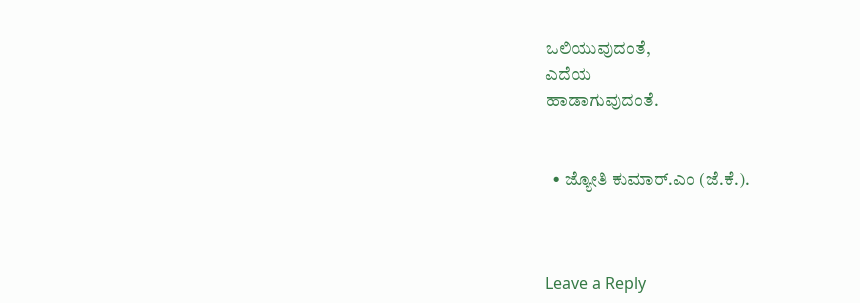ಒಲಿಯುವುದಂತೆ,
ಎದೆಯ
ಹಾಡಾಗುವುದಂತೆ.


  • ಜ್ಯೋತಿ ಕುಮಾರ್.ಎಂ (ಜೆ.ಕೆ.).



Leave a Reply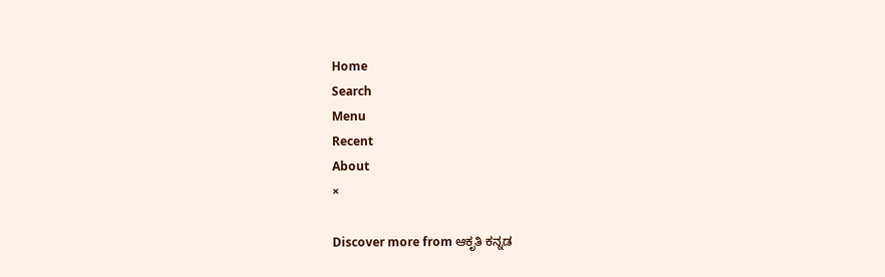Home
Search
Menu
Recent
About
×

Discover more from ಆಕೃತಿ ಕನ್ನಡ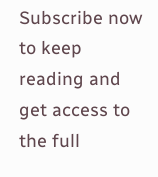Subscribe now to keep reading and get access to the full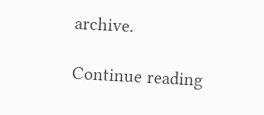archive.

Continue reading